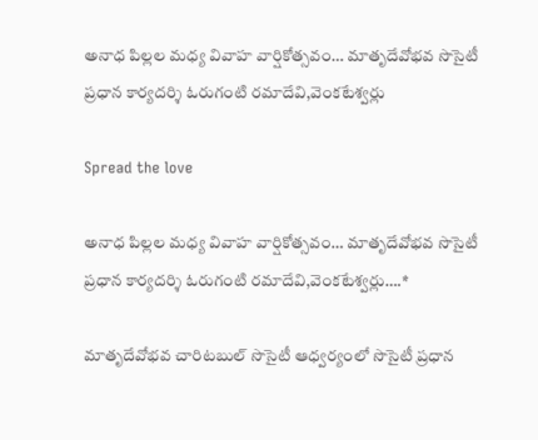అనాధ పిల్లల మధ్య వివాహ వార్షికోత్సవం… మాతృదేవోభవ సొసైటీ ప్రధాన కార్యదర్శి ఓరుగంటి రమాదేవి,వెంకటేశ్వర్లు

Spread the love

అనాధ పిల్లల మధ్య వివాహ వార్షికోత్సవం… మాతృదేవోభవ సొసైటీ ప్రధాన కార్యదర్శి ఓరుగంటి రమాదేవి,వెంకటేశ్వర్లు….*

మాతృదేవోభవ చారిటబుల్ సొసైటీ ఆధ్వర్యంలో సొసైటీ ప్రధాన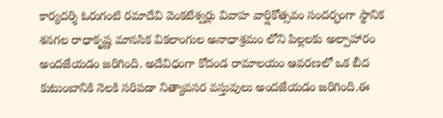కార్యదర్శి ఓరుగంటి రమాదేవి వెంకటేశ్వర్లు వివాహ వార్షికోత్సవం సందర్భంగా స్థానిక శనగల రాధాకృష్ణ మానసిక వికలాంగుల అనాధాశ్రమం లోని పిల్లలకు అల్పాహారం అందజేయడం జరిగింది. అదేవిధంగా కోదండ రామాలయం ఆవరణలో ఒక బీద కుటుంబానికి నెలకి సరిపడా నిత్యావసర వస్తువులు అందజేయడం జరిగింది.ఈ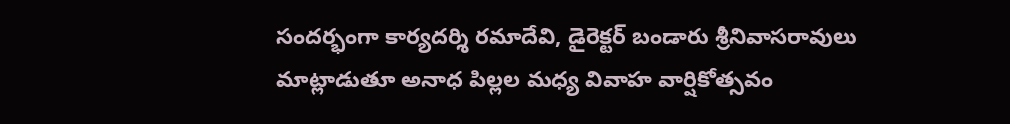సందర్భంగా కార్యదర్శి రమాదేవి, డైరెక్టర్ బండారు శ్రీనివాసరావులు మాట్లాడుతూ అనాధ పిల్లల మధ్య వివాహ వార్షికోత్సవం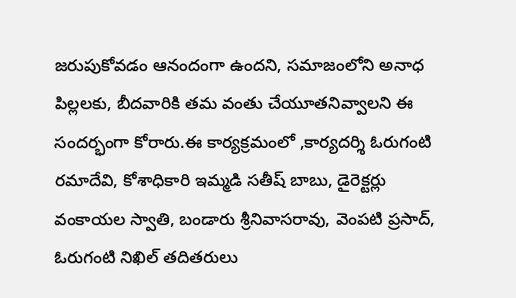జరుపుకోవడం ఆనందంగా ఉందని, సమాజంలోని అనాధ పిల్లలకు, బీదవారికి తమ వంతు చేయూతనివ్వాలని ఈ సందర్భంగా కోరారు.ఈ కార్యక్రమంలో ,కార్యదర్శి ఓరుగంటి రమాదేవి, కోశాధికారి ఇమ్మడి సతీష్ బాబు, డైరెక్టర్లు వంకాయల స్వాతి, బండారు శ్రీనివాసరావు, వెంపటి ప్రసాద్, ఓరుగంటి నిఖిల్ తదితరులు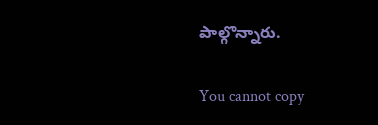పాల్గొన్నారు.

You cannot copy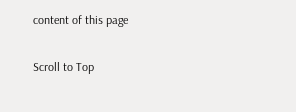content of this page

Scroll to Top